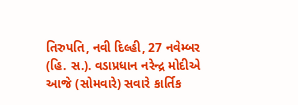તિરુપતિ, નવી દિલ્હી, 27 નવેમ્બર (હિ. સ.). વડાપ્રધાન નરેન્દ્ર મોદીએ આજે (સોમવારે) સવારે કાર્તિક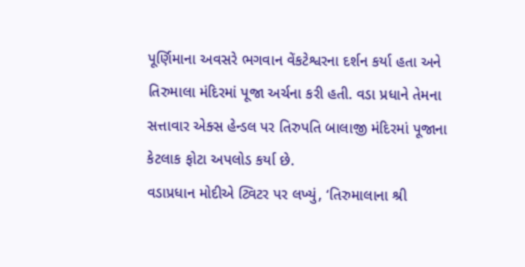પૂર્ણિમાના અવસરે ભગવાન વેંકટેશ્વરના દર્શન કર્યા હતા અને તિરુમાલા મંદિરમાં પૂજા અર્ચના કરી હતી. વડા પ્રધાને તેમના સત્તાવાર એક્સ હેન્ડલ પર તિરુપતિ બાલાજી મંદિરમાં પૂજાના કેટલાક ફોટા અપલોડ કર્યા છે.
વડાપ્રધાન મોદીએ ટ્વિટર પર લખ્યું, ‘તિરુમાલાના શ્રી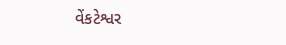વેંકટેશ્વર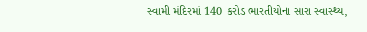સ્વામી મંદિરમાં 140 કરોડ ભારતીયોના સારા સ્વાસ્થ્ય,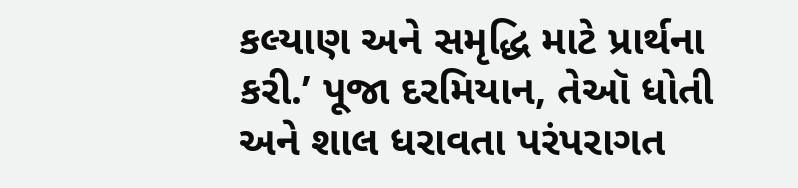કલ્યાણ અને સમૃદ્ધિ માટે પ્રાર્થના કરી.’ પૂજા દરમિયાન, તેઑ ધોતી અને શાલ ધરાવતા પરંપરાગત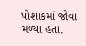પોશાકમાં જોવા મળ્યા હતા.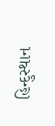હિન્દુસ્થાન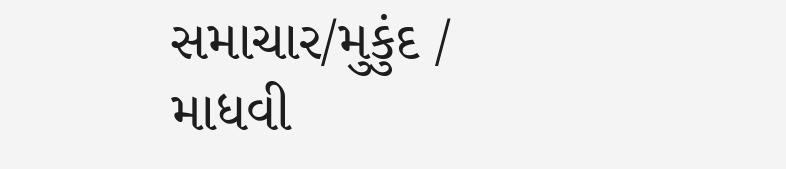સમાચાર/મુકુંદ / માધવી